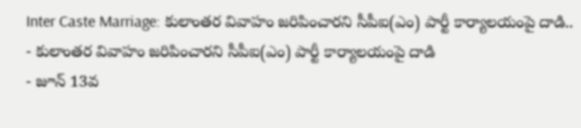Inter Caste Marriage: కులాంతర వివాహం జరిపించారని సీపీఐ(ఎం) పార్టీ కార్యాలయంపై దాడి..
- కులాంతర వివాహం జరిపించారని సీపీఐ(ఎం) పార్టీ కార్యాలయంపై దాడి
- జూన్ 13వ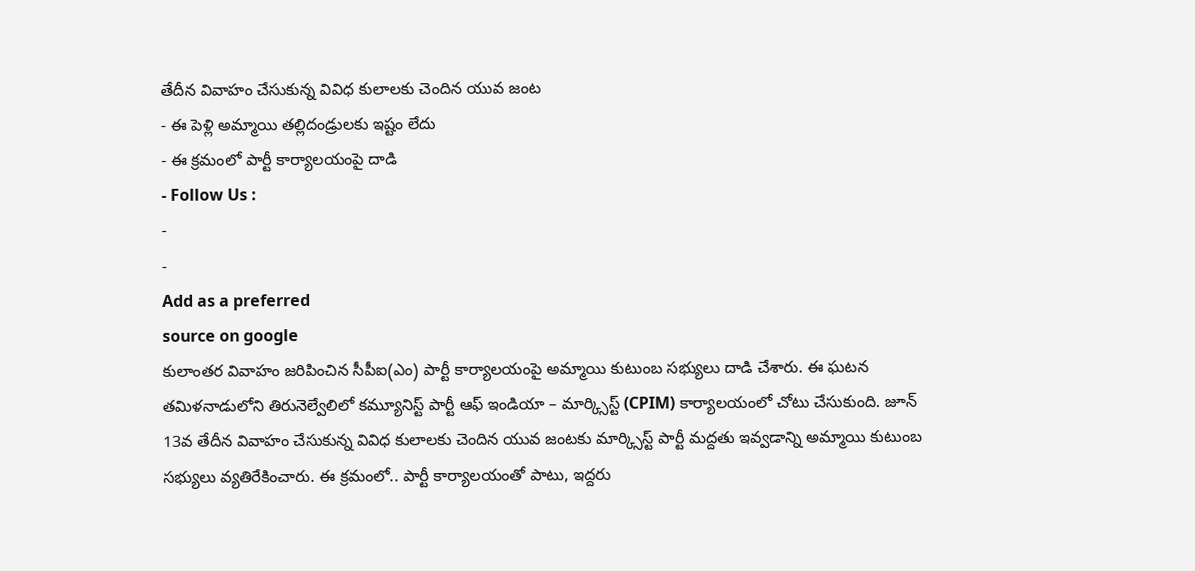తేదీన వివాహం చేసుకున్న వివిధ కులాలకు చెందిన యువ జంట
- ఈ పెళ్లి అమ్మాయి తల్లిదండ్రులకు ఇష్టం లేదు
- ఈ క్రమంలో పార్టీ కార్యాలయంపై దాడి
- Follow Us :
-
-
Add as a preferred
source on google
కులాంతర వివాహం జరిపించిన సీపీఐ(ఎం) పార్టీ కార్యాలయంపై అమ్మాయి కుటుంబ సభ్యులు దాడి చేశారు. ఈ ఘటన తమిళనాడులోని తిరునెల్వేలిలో కమ్యూనిస్ట్ పార్టీ ఆఫ్ ఇండియా – మార్క్సిస్ట్ (CPIM) కార్యాలయంలో చోటు చేసుకుంది. జూన్ 13వ తేదీన వివాహం చేసుకున్న వివిధ కులాలకు చెందిన యువ జంటకు మార్క్సిస్ట్ పార్టీ మద్దతు ఇవ్వడాన్ని అమ్మాయి కుటుంబ సభ్యులు వ్యతిరేకించారు. ఈ క్రమంలో.. పార్టీ కార్యాలయంతో పాటు, ఇద్దరు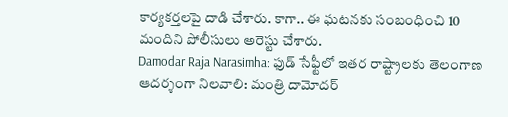కార్యకర్తలపై దాడి చేశారు. కాగా.. ఈ ఘటనకు సంబంధించి 10 మందిని పోలీసులు అరెస్టు చేశారు.
Damodar Raja Narasimha: ఫుడ్ సేఫ్టీలో ఇతర రాష్ట్రాలకు తెలంగాణ ఆదర్శంగా నిలవాలి: మంత్రి దామోదర్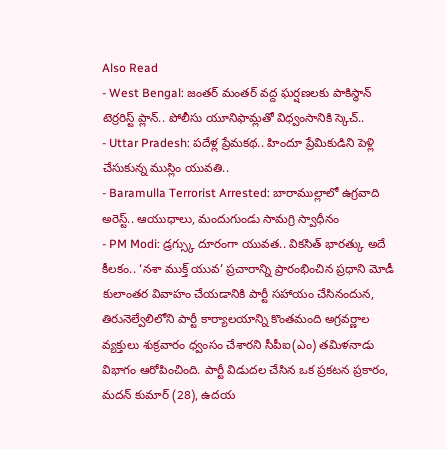Also Read
- West Bengal: జంతర్ మంతర్ వద్ద ఘర్షణలకు పాకిస్థాన్ టెర్రరిస్ట్ ప్లాన్.. పోలీసు యూనిఫామ్లతో విధ్వంసానికి స్కెచ్..
- Uttar Pradesh: పదేళ్ల ప్రేమకథ.. హిందూ ప్రేమికుడిని పెళ్లి చేసుకున్న ముస్లిం యువతి..
- Baramulla Terrorist Arrested: బారాముల్లాలో ఉగ్రవాది అరెస్ట్.. ఆయుధాలు, మందుగుండు సామగ్రి స్వాధీనం
- PM Modi: డ్రగ్స్కు దూరంగా యువత.. వికసిత్ భారత్కు అదే కీలకం.. ‘నశా ముక్త్ యువ’ ప్రచారాన్ని ప్రారంభించిన ప్రధాని మోడీ
కులాంతర వివాహం చేయడానికి పార్టీ సహాయం చేసినందున, తిరునెల్వేలిలోని పార్టీ కార్యాలయాన్ని కొంతమంది అగ్రవర్ణాల వ్యక్తులు శుక్రవారం ధ్వంసం చేశారని సీపీఐ(ఎం) తమిళనాడు విభాగం ఆరోపించింది. పార్టీ విడుదల చేసిన ఒక ప్రకటన ప్రకారం, మదన్ కుమార్ (28), ఉదయ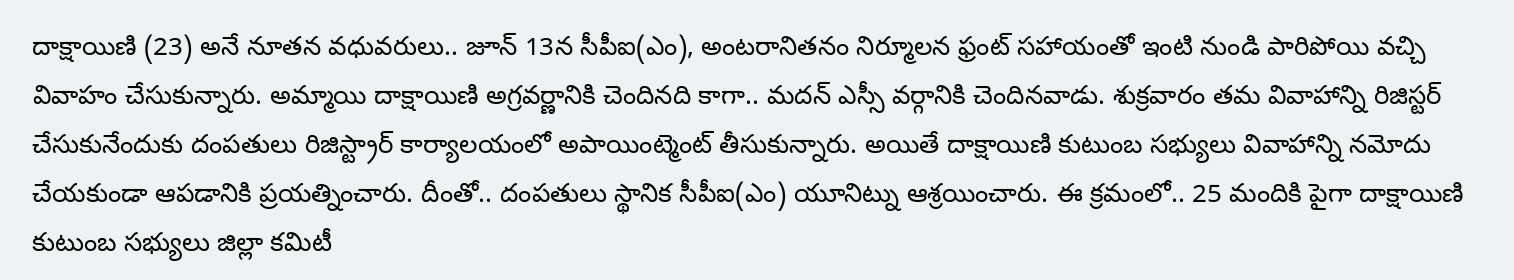దాక్షాయిణి (23) అనే నూతన వధువరులు.. జూన్ 13న సీపీఐ(ఎం), అంటరానితనం నిర్మూలన ఫ్రంట్ సహాయంతో ఇంటి నుండి పారిపోయి వచ్చి వివాహం చేసుకున్నారు. అమ్మాయి దాక్షాయిణి అగ్రవర్ణానికి చెందినది కాగా.. మదన్ ఎస్సీ వర్గానికి చెందినవాడు. శుక్రవారం తమ వివాహాన్ని రిజిస్టర్ చేసుకునేందుకు దంపతులు రిజిస్ట్రార్ కార్యాలయంలో అపాయింట్మెంట్ తీసుకున్నారు. అయితే దాక్షాయిణి కుటుంబ సభ్యులు వివాహాన్ని నమోదు చేయకుండా ఆపడానికి ప్రయత్నించారు. దీంతో.. దంపతులు స్థానిక సీపీఐ(ఎం) యూనిట్ను ఆశ్రయించారు. ఈ క్రమంలో.. 25 మందికి పైగా దాక్షాయిణి కుటుంబ సభ్యులు జిల్లా కమిటీ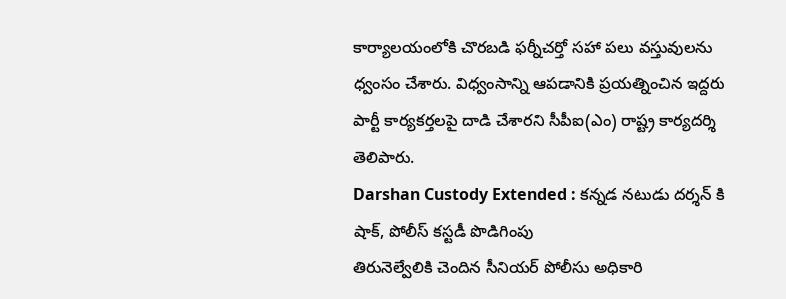కార్యాలయంలోకి చొరబడి ఫర్నీచర్తో సహా పలు వస్తువులను ధ్వంసం చేశారు. విధ్వంసాన్ని ఆపడానికి ప్రయత్నించిన ఇద్దరు పార్టీ కార్యకర్తలపై దాడి చేశారని సీపీఐ(ఎం) రాష్ట్ర కార్యదర్శి తెలిపారు.
Darshan Custody Extended : కన్నడ నటుడు దర్శన్ కి షాక్, పోలీస్ కస్టడీ పొడిగింపు
తిరునెల్వేలికి చెందిన సీనియర్ పోలీసు అధికారి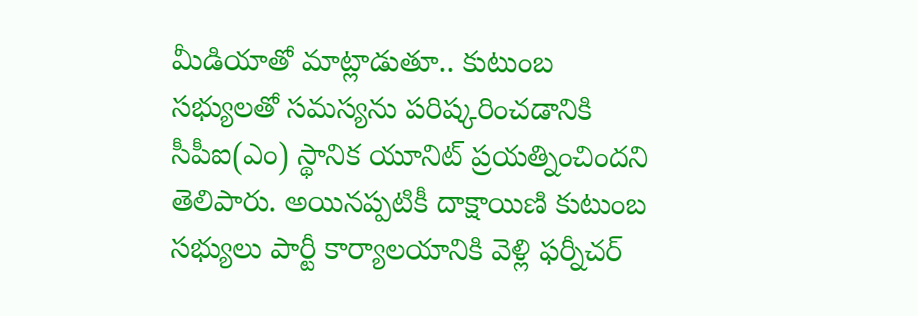మీడియాతో మాట్లాడుతూ.. కుటుంబ సభ్యులతో సమస్యను పరిష్కరించడానికి సీపీఐ(ఎం) స్థానిక యూనిట్ ప్రయత్నించిందని తెలిపారు. అయినప్పటికీ దాక్షాయిణి కుటుంబ సభ్యులు పార్టీ కార్యాలయానికి వెళ్లి ఫర్నీచర్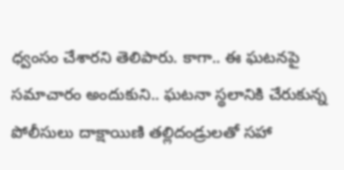ధ్వంసం చేశారని తెలిపారు. కాగా.. ఈ ఘటనపై సమాచారం అందుకుని.. ఘటనా స్థలానికి చేరుకున్న పోలీసులు దాక్షాయిణి తల్లిదండ్రులతో సహా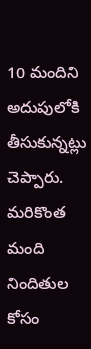10 మందిని అదుపులోకి తీసుకున్నట్లు చెప్పారు. మరికొంత మంది నిందితుల కోసం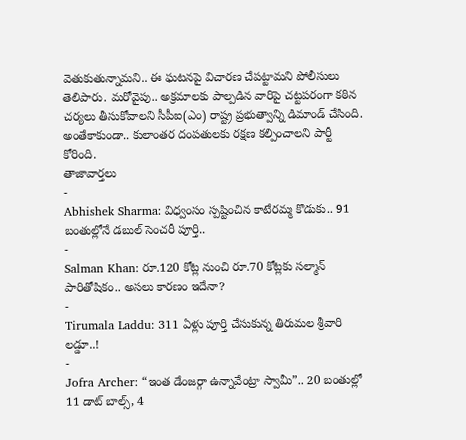వెతుకుతున్నామని.. ఈ ఘటనపై విచారణ చేపట్టామని పోలీసులు తెలిపారు. మరోవైపు.. అక్రమాలకు పాల్పడిన వారిపై చట్టపరంగా కఠిన చర్యలు తీసుకోవాలని సీపీఐ(ఎం) రాష్ట్ర ప్రభుత్వాన్ని డిమాండ్ చేసింది. అంతేకాకుండా.. కులాంతర దంపతులకు రక్షణ కల్పించాలని పార్టీ కోరింది.
తాజావార్తలు
-
Abhishek Sharma: విధ్వంసం స్పష్టించిన కాటేరమ్మ కొడుకు.. 91 బంతుల్లోనే డబుల్ సెంచరీ పూర్తి..
-
Salman Khan: రూ.120 కోట్ల నుంచి రూ.70 కోట్లకు సల్మాన్ పారితోషికం.. అసలు కారణం ఇదేనా?
-
Tirumala Laddu: 311 ఏళ్లు పూర్తి చేసుకున్న తిరుమల శ్రీవారి లడ్డూ..!
-
Jofra Archer: “ఇంత డేంజర్గా ఉన్నావేంట్రా స్వామీ”.. 20 బంతుల్లో 11 డాట్ బాల్స్, 4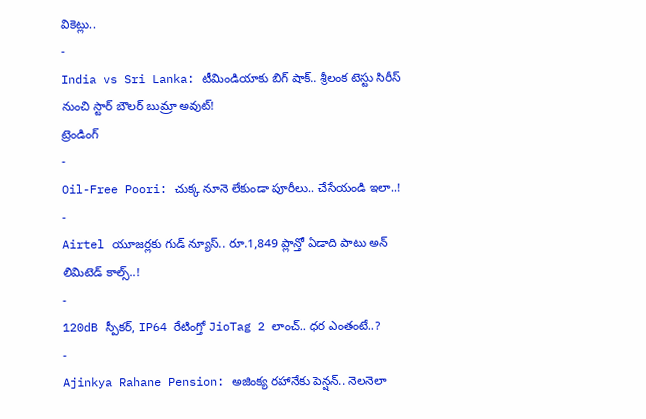వికెట్లు..
-
India vs Sri Lanka: టీమిండియాకు బిగ్ షాక్.. శ్రీలంక టెస్టు సిరీస్ నుంచి స్టార్ బౌలర్ బుమ్రా అవుట్!
ట్రెండింగ్
-
Oil-Free Poori: చుక్క నూనె లేకుండా పూరీలు.. చేసేయండి ఇలా..!
-
Airtel యూజర్లకు గుడ్ న్యూస్.. రూ.1,849 ప్లాన్తో ఏడాది పాటు అన్ లిమిటెడ్ కాల్స్..!
-
120dB స్పీకర్, IP64 రేటింగ్తో JioTag 2 లాంచ్.. ధర ఎంతంటే..?
-
Ajinkya Rahane Pension: అజింక్య రహానేకు పెన్షన్.. నెలనెలా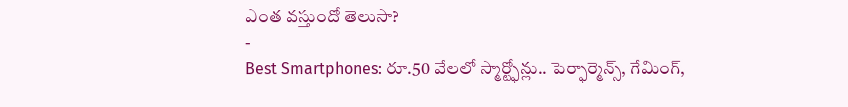ఎంత వస్తుందో తెలుసా?
-
Best Smartphones: రూ.50 వేలలో స్మార్ట్ఫోన్లు.. పెర్ఫార్మెన్స్, గేమింగ్,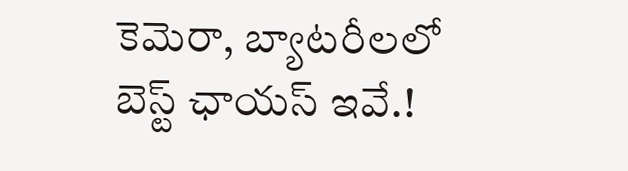కెమెరా, బ్యాటరీలలో బెస్ట్ ఛాయస్ ఇవే.!